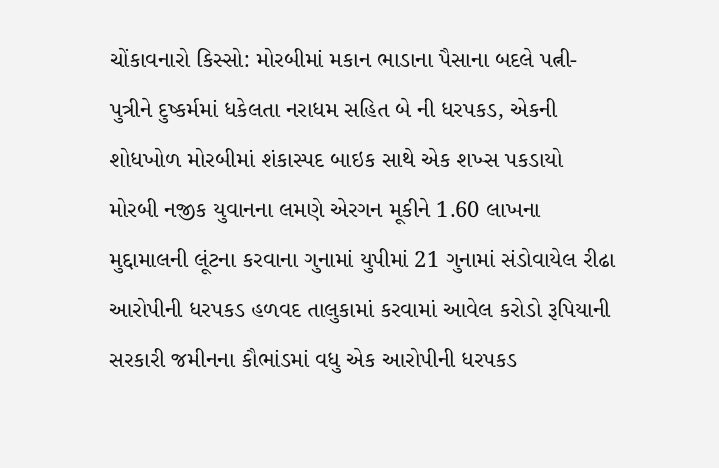ચોંકાવનારો કિસ્સો: મોરબીમાં મકાન ભાડાના પૈસાના બદલે પત્ની-પુત્રીને દુષ્કર્મમાં ધકેલતા નરાધમ સહિત બે ની ધરપકડ, એકની શોધખોળ મોરબીમાં શંકાસ્પદ બાઇક સાથે એક શખ્સ પકડાયો મોરબી નજીક યુવાનના લમણે એરગન મૂકીને 1.60 લાખના મુદ્દામાલની લૂંટના કરવાના ગુનામાં યુપીમાં 21 ગુનામાં સંડોવાયેલ રીઢા આરોપીની ધરપકડ હળવદ તાલુકામાં કરવામાં આવેલ કરોડો રૂપિયાની સરકારી જમીનના કૌભાંડમાં વધુ એક આરોપીની ધરપકડ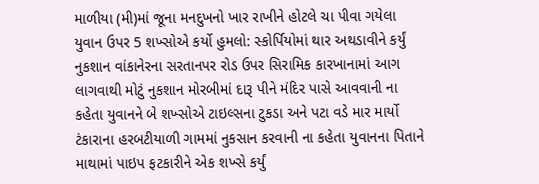માળીયા (મી)માં જૂના મનદુખનો ખાર રાખીને હોટલે ચા પીવા ગયેલા યુવાન ઉપર 5 શખ્સોએ કર્યો હુમલો: સ્કોર્પિયોમાં થાર અથડાવીને કર્યું નુકશાન વાંકાનેરના સરતાનપર રોડ ઉપર સિરામિક કારખાનામાં આગ લાગવાથી મોટું નુકશાન મોરબીમાં દારૂ પીને મંદિર પાસે આવવાની ના કહેતા યુવાનને બે શખ્સોએ ટાઇલ્સના ટુકડા અને પટા વડે માર માર્યો ટંકારાના હરબટીયાળી ગામમાં નુકસાન કરવાની ના કહેતા યુવાનના પિતાને માથામાં પાઇપ ફટકારીને એક શખ્સે કર્યું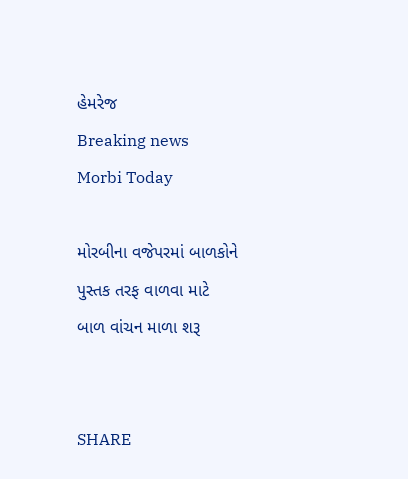હેમરેજ
Breaking news
Morbi Today

મોરબીના વજેપરમાં બાળકોને પુસ્તક તરફ વાળવા માટે બાળ વાંચન માળા શરૂ


SHARE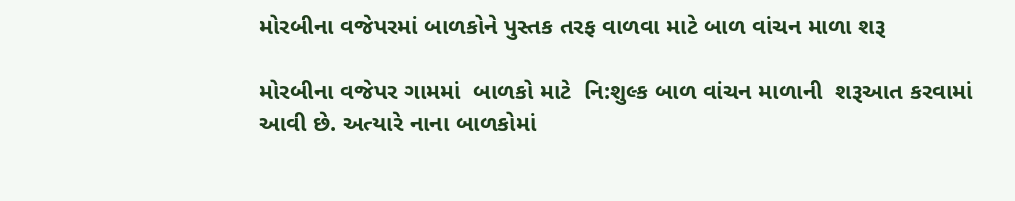મોરબીના વજેપરમાં બાળકોને પુસ્તક તરફ વાળવા માટે બાળ વાંચન માળા શરૂ

મોરબીના વજેપર ગામમાં  બાળકો માટે  નિ:શુલ્ક બાળ વાંચન માળાની  શરૂઆત કરવામાં આવી છે. અત્યારે નાના બાળકોમાં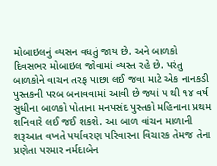મોબાઇલનું વ્યસન વધતું જાય છે. અને બાળકો દિવસભર મોબાઇલ જોવામાં વ્યસ્ત રહે છે. પરંતુ  બાળકોને વાચન તરફ પાછા લઈ જવા માટે એક નાનકડી પુસ્તકની પરબ બનાવવામાં આવી છે જ્યાં ૫ થી ૧૪ વર્ષ સુધીના બાળકો પોતાના મનપસંદ પુસ્તકો મહિનાના પ્રથમ શનિવારે લઈ જઈ શકશે. આ બાળ વાંચન માળાની શરૂઆત વખતે પર્યાવરણ પરિવારના વિચારક તેમજ તેના પ્રણેતા પરમાર નર્મદાબેન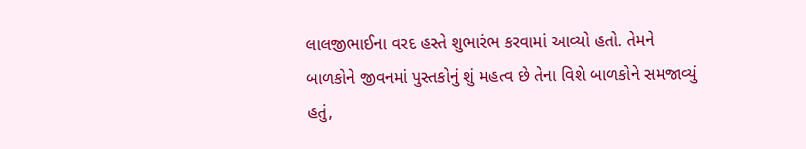લાલજીભાઈના વરદ હસ્તે શુભારંભ કરવામાં આવ્યો હતો. તેમને બાળકોને જીવનમાં પુસ્તકોનું શું મહત્વ છે તેના વિશે બાળકોને સમજાવ્યું હતું,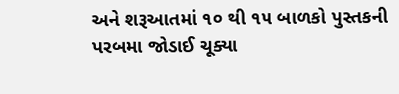અને શરૂઆતમાં ૧૦ થી ૧૫ બાળકો પુસ્તકની પરબમા જોડાઈ ચૂક્યા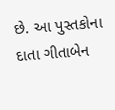છે. આ પુસ્તકોના દાતા ગીતાબેન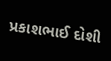પ્રકાશભાઈ દોશી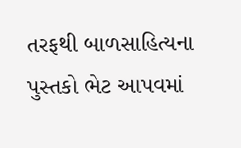તરફથી બાળસાહિત્યના પુસ્તકો ભેટ આપવમાં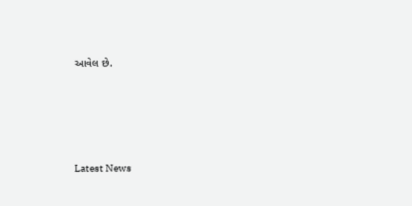આવેલ છે.






Latest News